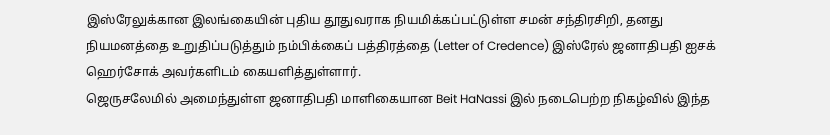இஸ்ரேலுக்கான இலங்கையின் புதிய தூதுவராக நியமிக்கப்பட்டுள்ள சமன் சந்திரசிறி, தனது நியமனத்தை உறுதிப்படுத்தும் நம்பிக்கைப் பத்திரத்தை (Letter of Credence) இஸ்ரேல் ஜனாதிபதி ஐசக் ஹெர்சோக் அவர்களிடம் கையளித்துள்ளார்.
ஜெருசலேமில் அமைந்துள்ள ஜனாதிபதி மாளிகையான Beit HaNassi இல் நடைபெற்ற நிகழ்வில் இந்த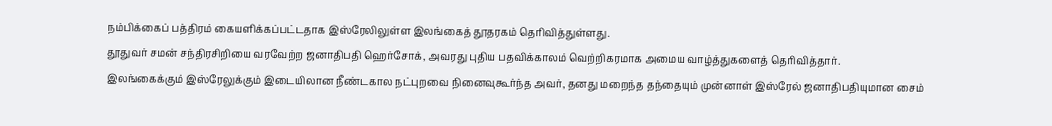நம்பிக்கைப் பத்திரம் கையளிக்கப்பட்டதாக இஸ்ரேலிலுள்ள இலங்கைத் தூதரகம் தெரிவித்துள்ளது.
தூதுவர் சமன் சந்திரசிறியை வரவேற்ற ஜனாதிபதி ஹெர்சோக், அவரது புதிய பதவிக்காலம் வெற்றிகரமாக அமைய வாழ்த்துகளைத் தெரிவித்தார்.
இலங்கைக்கும் இஸ்ரேலுக்கும் இடையிலான நீண்டகால நட்புறவை நினைவுகூர்ந்த அவர், தனது மறைந்த தந்தையும் முன்னாள் இஸ்ரேல் ஜனாதிபதியுமான சைம்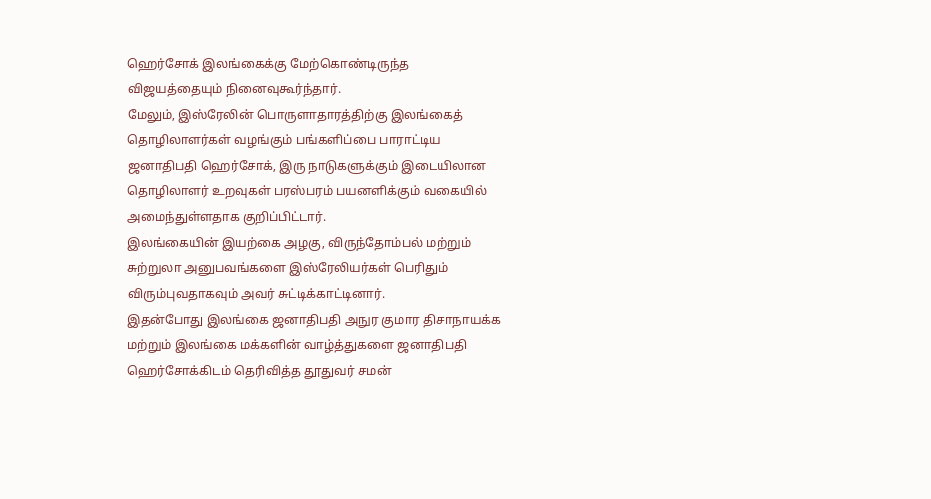ஹெர்சோக் இலங்கைக்கு மேற்கொண்டிருந்த விஜயத்தையும் நினைவுகூர்ந்தார்.
மேலும், இஸ்ரேலின் பொருளாதாரத்திற்கு இலங்கைத் தொழிலாளர்கள் வழங்கும் பங்களிப்பை பாராட்டிய ஜனாதிபதி ஹெர்சோக், இரு நாடுகளுக்கும் இடையிலான தொழிலாளர் உறவுகள் பரஸ்பரம் பயனளிக்கும் வகையில் அமைந்துள்ளதாக குறிப்பிட்டார்.
இலங்கையின் இயற்கை அழகு, விருந்தோம்பல் மற்றும் சுற்றுலா அனுபவங்களை இஸ்ரேலியர்கள் பெரிதும் விரும்புவதாகவும் அவர் சுட்டிக்காட்டினார்.
இதன்போது இலங்கை ஜனாதிபதி அநுர குமார திசாநாயக்க மற்றும் இலங்கை மக்களின் வாழ்த்துகளை ஜனாதிபதி ஹெர்சோக்கிடம் தெரிவித்த தூதுவர் சமன்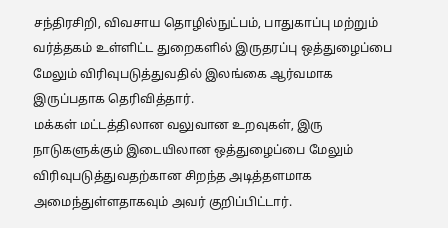சந்திரசிறி, விவசாய தொழில்நுட்பம், பாதுகாப்பு மற்றும் வர்த்தகம் உள்ளிட்ட துறைகளில் இருதரப்பு ஒத்துழைப்பை மேலும் விரிவுபடுத்துவதில் இலங்கை ஆர்வமாக இருப்பதாக தெரிவித்தார்.
மக்கள் மட்டத்திலான வலுவான உறவுகள், இரு நாடுகளுக்கும் இடையிலான ஒத்துழைப்பை மேலும் விரிவுபடுத்துவதற்கான சிறந்த அடித்தளமாக அமைந்துள்ளதாகவும் அவர் குறிப்பிட்டார்.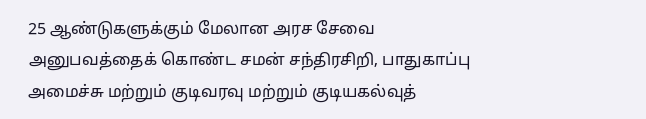25 ஆண்டுகளுக்கும் மேலான அரச சேவை அனுபவத்தைக் கொண்ட சமன் சந்திரசிறி, பாதுகாப்பு அமைச்சு மற்றும் குடிவரவு மற்றும் குடியகல்வுத்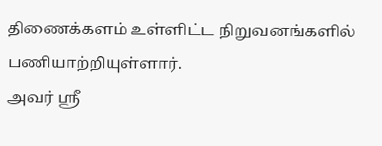திணைக்களம் உள்ளிட்ட நிறுவனங்களில் பணியாற்றியுள்ளார்.
அவர் ஸ்ரீ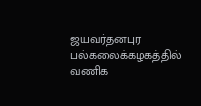ஜயவர்தனபுர பல்கலைக்கழகத்தில் வணிக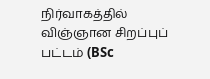நிர்வாகத்தில் விஞ்ஞான சிறப்புப் பட்டம் (BSc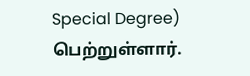Special Degree) பெற்றுள்ளார்.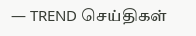— TREND செய்திகள்